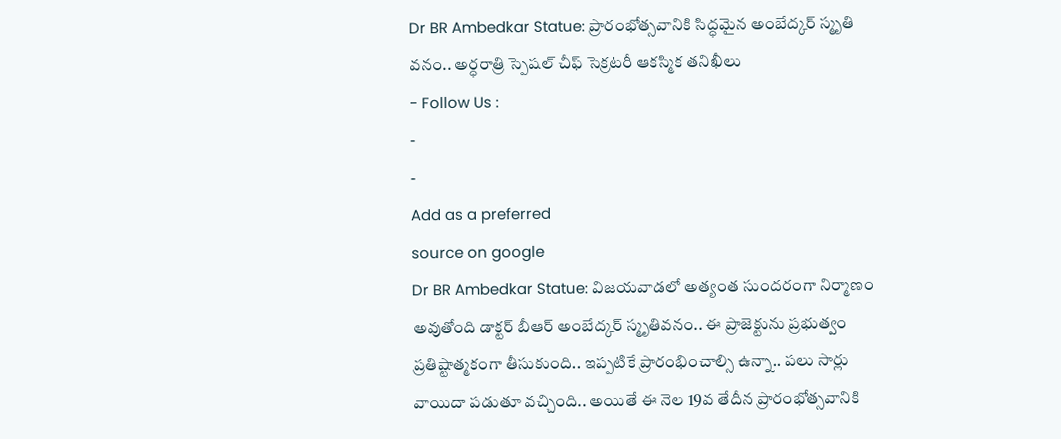Dr BR Ambedkar Statue: ప్రారంభోత్సవానికి సిద్ధమైన అంబేద్కర్ స్మృతి వనం.. అర్ధరాత్రి స్పెషల్ చీఫ్ సెక్రటరీ ఆకస్మిక తనిఖీలు
- Follow Us :
-
-
Add as a preferred
source on google
Dr BR Ambedkar Statue: విజయవాడలో అత్యంత సుందరంగా నిర్మాణం అవుతోంది డాక్టర్ బీఆర్ అంబేద్కర్ స్మృతివనం.. ఈ ప్రాజెక్టును ప్రభుత్వం ప్రతిష్టాత్మకంగా తీసుకుంది.. ఇప్పటికే ప్రారంభించాల్సి ఉన్నా.. పలు సార్లు వాయిదా పడుతూ వచ్చింది.. అయితే ఈ నెల 19వ తేదీన ప్రారంభోత్సవానికి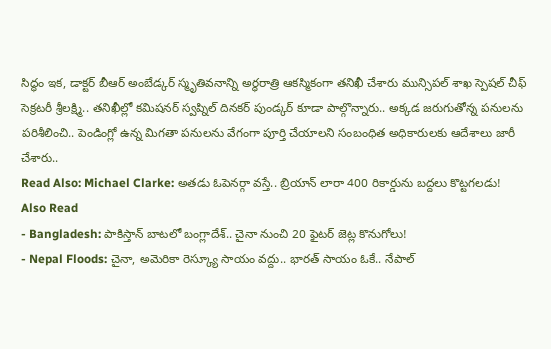సిద్ధం ఇక, డాక్టర్ బీఆర్ అంబేడ్కర్ స్మృతివనాన్ని అర్ధరాత్రి ఆకస్మికంగా తనిఖీ చేశారు మున్సిపల్ శాఖ స్పెషల్ చీఫ్ సెక్రటరీ శ్రీలక్ష్మి.. తనిఖీల్లో కమిషనర్ స్వప్నిల్ దినకర్ పుండ్కర్ కూడా పాల్గొన్నారు.. అక్కడ జరుగుతోన్న పనులను పరిశీలించి.. పెండింగ్లో ఉన్న మిగతా పనులను వేగంగా పూర్తి చేయాలని సంబంధిత అధికారులకు ఆదేశాలు జారీ చేశారు..
Read Also: Michael Clarke: అతడు ఓపెనర్గా వస్తే.. బ్రియాన్ లారా 400 రికార్డును బద్దలు కొట్టగలడు!
Also Read
- Bangladesh: పాకిస్తాన్ బాటలో బంగ్లాదేశ్.. చైనా నుంచి 20 ఫైటర్ జెట్ల కొనుగోలు!
- Nepal Floods: చైనా, అమెరికా రెస్క్యూ సాయం వద్దు.. భారత్ సాయం ఓకే.. నేపాల్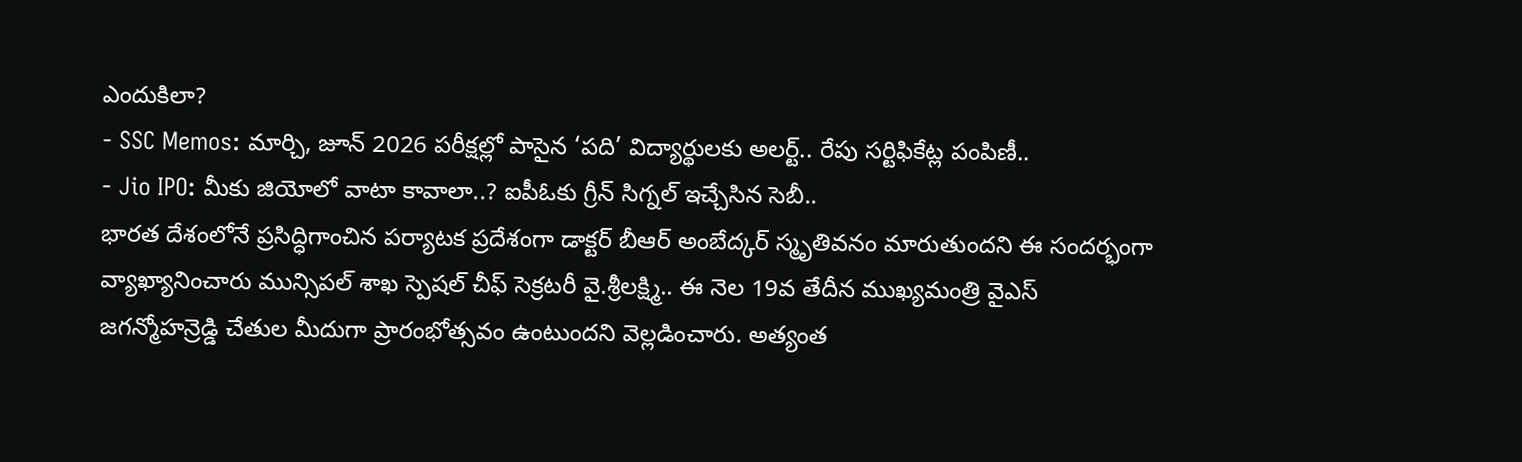ఎందుకిలా?
- SSC Memos: మార్చి, జూన్ 2026 పరీక్షల్లో పాసైన ‘పది’ విద్యార్థులకు అలర్ట్.. రేపు సర్టిఫికేట్ల పంపిణీ..
- Jio IPO: మీకు జియోలో వాటా కావాలా..? ఐపీఓకు గ్రీన్ సిగ్నల్ ఇచ్చేసిన సెబీ..
భారత దేశంలోనే ప్రసిద్ధిగాంచిన పర్యాటక ప్రదేశంగా డాక్టర్ బీఆర్ అంబేద్కర్ స్మృతివనం మారుతుందని ఈ సందర్భంగా వ్యాఖ్యానించారు మున్సిపల్ శాఖ స్పెషల్ చీఫ్ సెక్రటరీ వై.శ్రీలక్ష్మి.. ఈ నెల 19వ తేదీన ముఖ్యమంత్రి వైఎస్ జగన్మోహన్రెడ్డి చేతుల మీదుగా ప్రారంభోత్సవం ఉంటుందని వెల్లడించారు. అత్యంత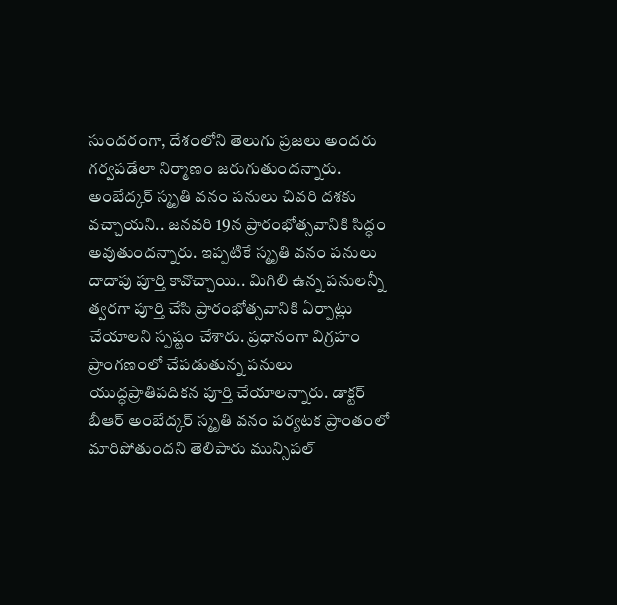సుందరంగా, దేశంలోని తెలుగు ప్రజలు అందరు గర్వపడేలా నిర్మాణం జరుగుతుందన్నారు. అంబేద్కర్ స్మృతి వనం పనులు చివరి దశకు వచ్చాయని.. జనవరి 19న ప్రారంభోత్సవానికి సిద్ధం అవుతుందన్నారు. ఇప్పటికే స్మృతి వనం పనులు దాదాపు పూర్తి కావొచ్చాయి.. మిగిలి ఉన్న పనులన్నీ త్వరగా పూర్తి చేసి ప్రారంభోత్సవానికి ఏర్పాట్లు చేయాలని స్పష్టం చేశారు. ప్రధానంగా విగ్రహం ప్రాంగణంలో చేపడుతున్న పనులు యుద్ధప్రాతిపదికన పూర్తి చేయాలన్నారు. డాక్టర్ బీఆర్ అంబేద్కర్ స్మృతి వనం పర్యటక ప్రాంతంలో మారిపోతుందని తెలిపారు మున్సిపల్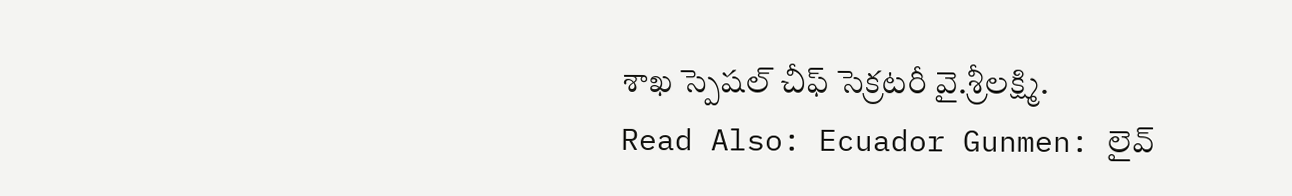శాఖ స్పెషల్ చీఫ్ సెక్రటరీ వై.శ్రీలక్ష్మి.
Read Also: Ecuador Gunmen: లైవ్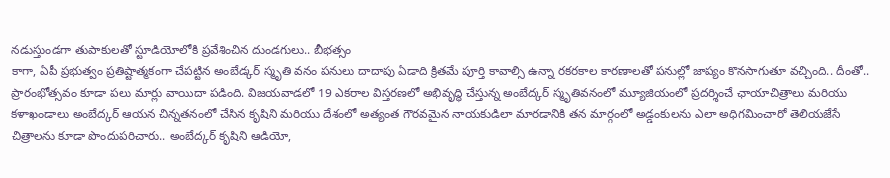నడుస్తుండగా తుపాకులతో స్టూడియోలోకి ప్రవేశించిన దుండగులు.. బీభత్సం
కాగా, ఏపీ ప్రభుత్వం ప్రతిష్టాత్మకంగా చేపట్టిన అంబేడ్కర్ స్మృతి వనం పనులు దాదాపు ఏడాది క్రితమే పూర్తి కావాల్సి ఉన్నా రకరకాల కారణాలతో పనుల్లో జాప్యం కొనసాగుతూ వచ్చింది.. దీంతో.. ప్రారంభోత్సవం కూడా పలు మార్లు వాయిదా పడింది. విజయవాడలో 19 ఎకరాల విస్తరణలో అభివృద్ధి చేస్తున్న అంబేద్కర్ స్మృతివనంలో మ్యూజియంలో ప్రదర్శించే ఛాయాచిత్రాలు మరియు కళాఖండాలు అంబేద్కర్ ఆయన చిన్నతనంలో చేసిన కృషిని మరియు దేశంలో అత్యంత గౌరవమైన నాయకుడిలా మారడానికి తన మార్గంలో అడ్డంకులను ఎలా అధిగమించారో తెలియజేసే చిత్రాలను కూడా పొందుపరిచారు.. అంబేద్కర్ కృషిని ఆడియో,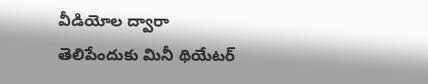వీడియోల ద్వారా తెలిపేందుకు మినీ థియేటర్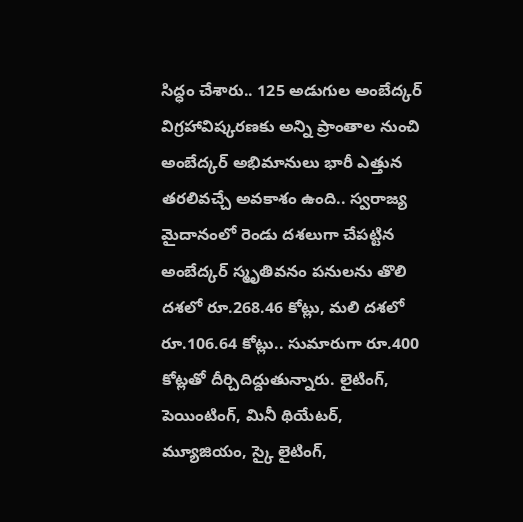సిద్ధం చేశారు.. 125 అడుగుల అంబేద్కర్ విగ్రహావిష్కరణకు అన్ని ప్రాంతాల నుంచి అంబేద్కర్ అభిమానులు భారీ ఎత్తున తరలివచ్చే అవకాశం ఉంది.. స్వరాజ్య మైదానంలో రెండు దశలుగా చేపట్టిన అంబేద్కర్ స్మృతివనం పనులను తొలి దశలో రూ.268.46 కోట్లు, మలి దశలో రూ.106.64 కోట్లు.. సుమారుగా రూ.400 కోట్లతో దీర్చిదిద్దుతున్నారు. లైటింగ్, పెయింటింగ్, మినీ థియేటర్, మ్యూజియం, స్కై లైటింగ్,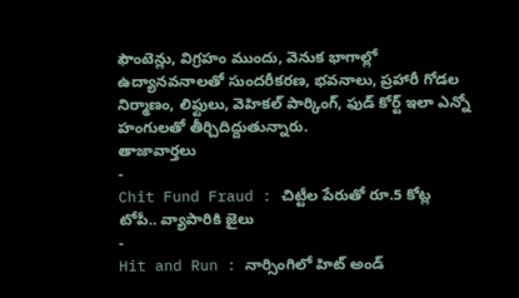ఫౌంటెన్లు, విగ్రహం ముందు, వెనుక భాగాల్లో ఉద్యానవనాలతో సుందరీకరణ, భవనాలు, ప్రహారీ గోడల నిర్మాణం, లిఫ్టులు, వెహికల్ పార్కింగ్, ఫుడ్ కోర్ట్ ఇలా ఎన్నో హంగులతో తీర్చిదిద్దుతున్నారు.
తాజావార్తలు
-
Chit Fund Fraud : చిట్టీల పేరుతో రూ.5 కోట్ల టోపీ.. వ్యాపారికి జైలు
-
Hit and Run : నార్సింగిలో హిట్ అండ్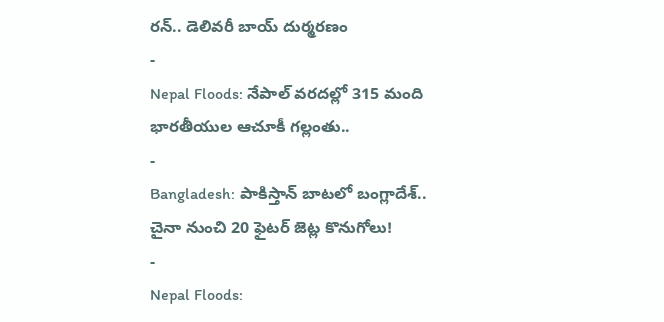రన్.. డెలివరీ బాయ్ దుర్మరణం
-
Nepal Floods: నేపాల్ వరదల్లో 315 మంది భారతీయుల ఆచూకీ గల్లంతు..
-
Bangladesh: పాకిస్తాన్ బాటలో బంగ్లాదేశ్.. చైనా నుంచి 20 ఫైటర్ జెట్ల కొనుగోలు!
-
Nepal Floods: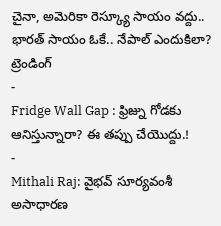చైనా, అమెరికా రెస్క్యూ సాయం వద్దు.. భారత్ సాయం ఓకే.. నేపాల్ ఎందుకిలా?
ట్రెండింగ్
-
Fridge Wall Gap : ఫ్రిజ్ను గోడకు ఆనిస్తున్నారా? ఈ తప్పు చేయొద్దు.!
-
Mithali Raj: వైభవ్ సూర్యవంశీ అసాధారణ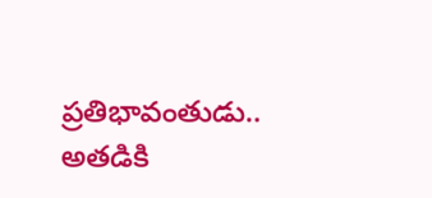ప్రతిభావంతుడు.. అతడికి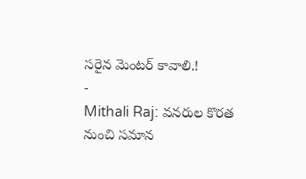సరైన మెంటర్ కావాలి.!
-
Mithali Raj: వనరుల కొరత నుంచి సమాన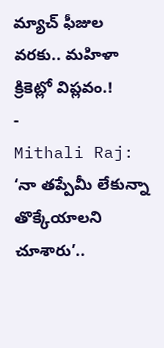మ్యాచ్ ఫీజుల వరకు.. మహిళా క్రికెట్లో విప్లవం.!
-
Mithali Raj: ‘నా తప్పేమీ లేకున్నా తొక్కేయాలని చూశారు’..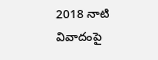2018 నాటి వివాదంపై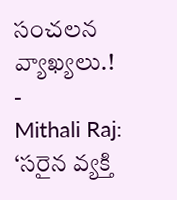సంచలన వ్యాఖ్యలు.!
-
Mithali Raj: ‘సరైన వ్యక్తి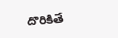దొరికితే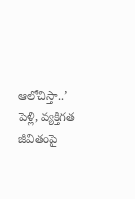ఆలోచిస్తా..’ పెళ్లి, వ్యక్తిగత జీవితంపై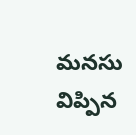మనసు విప్పిన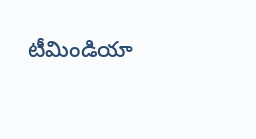టీమిండియా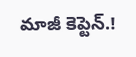మాజీ కెప్టెన్.!